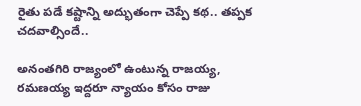రైతు ప‌డే క‌ష్టాన్ని అద్భుతంగా చెప్పే క‌థ‌.. త‌ప్ప‌క చ‌ద‌వాల్సిందే..

అనంతగిరి రాజ్యంలో ఉంటున్న రాజయ్య, రమణయ్య ఇద్దరూ న్యాయం కోసం రాజు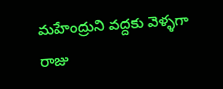మహేంద్రుని వద్దకు వెళ్ళగా రాజు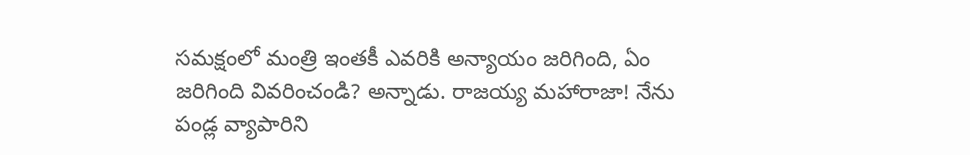సమక్షంలో మంత్రి ఇంతకీ ఎవరికి అన్యాయం జరిగింది, ఏం జరిగింది వివరించండి? అన్నాడు. రాజయ్య మహారాజా! నేను పండ్ల వ్యాపారిని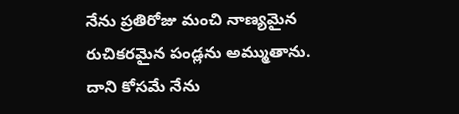నేను ప్రతిరోజు మంచి నాణ్యమైన రుచికరమైన పండ్లను అమ్ముతాను. దాని కోసమే నేను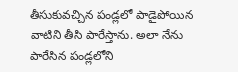తీసుకువచ్చిన పండ్లలో పాడైపోయిన వాటిని తీసి పారేస్తాను. అలా నేను పారేసిన పండ్లలోని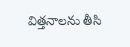విత్తనాలను తీసి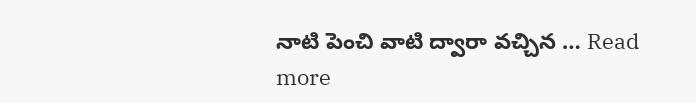నాటి పెంచి వాటి ద్వారా వచ్చిన … Read more